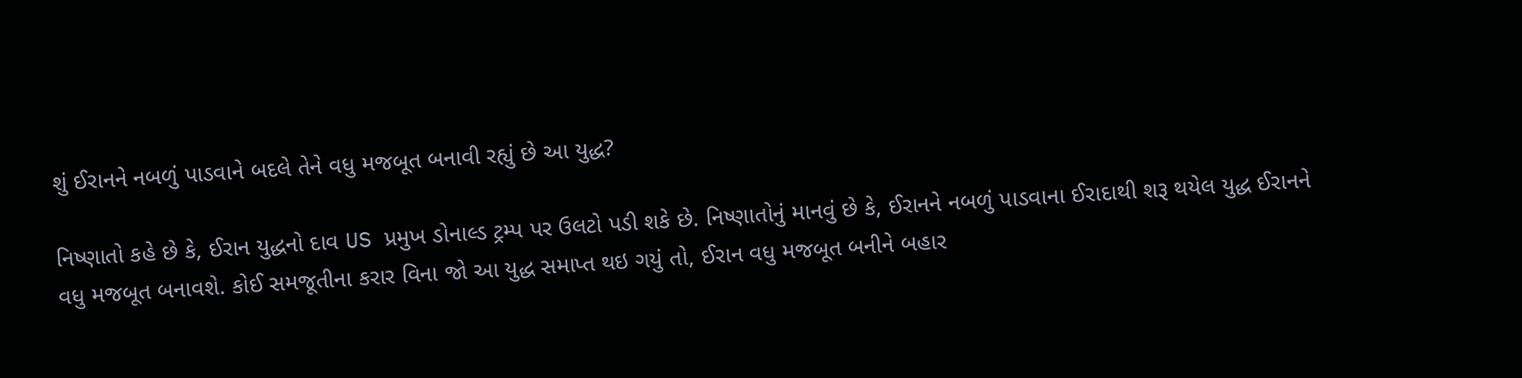શું ઈરાનને નબળું પાડવાને બદલે તેને વધુ મજબૂત બનાવી રહ્યું છે આ યુદ્ધ?

નિષ્ણાતો કહે છે કે, ઈરાન યુદ્ધનો દાવ US પ્રમુખ ડોનાલ્ડ ટ્રમ્પ પર ઉલટો પડી શકે છે. નિષ્ણાતોનું માનવું છે કે, ઈરાનને નબળું પાડવાના ઈરાદાથી શરૂ થયેલ યુદ્ધ ઈરાનને વધુ મજબૂત બનાવશે. કોઈ સમજૂતીના કરાર વિના જો આ યુદ્ધ સમાપ્ત થઇ ગયું તો, ઈરાન વધુ મજબૂત બનીને બહાર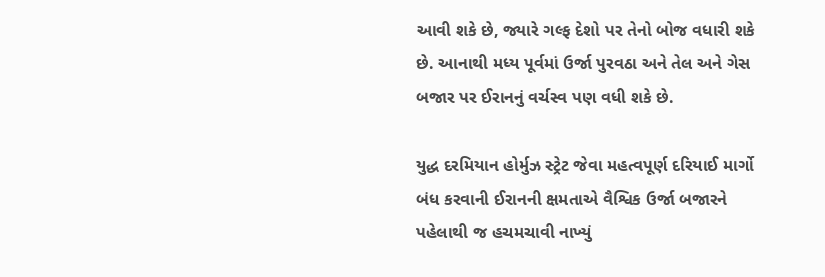આવી શકે છે, જ્યારે ગલ્ફ દેશો પર તેનો બોજ વધારી શકે છે. આનાથી મધ્ય પૂર્વમાં ઉર્જા પુરવઠા અને તેલ અને ગેસ બજાર પર ઈરાનનું વર્ચસ્વ પણ વધી શકે છે.

યુદ્ધ દરમિયાન હોર્મુઝ સ્ટ્રેટ જેવા મહત્વપૂર્ણ દરિયાઈ માર્ગો બંધ કરવાની ઈરાનની ક્ષમતાએ વૈશ્વિક ઉર્જા બજારને પહેલાથી જ હચમચાવી નાખ્યું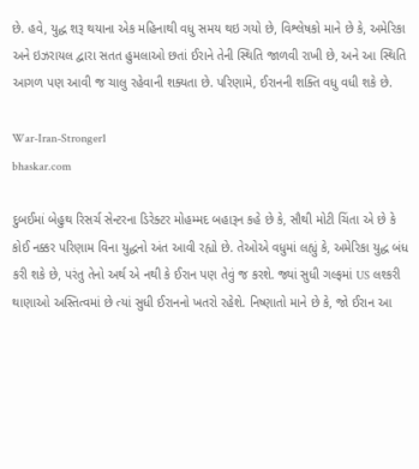છે. હવે, યુદ્ધ શરૂ થયાના એક મહિનાથી વધુ સમય થઇ ગયો છે, વિશ્લેષકો માને છે કે, અમેરિકા અને ઇઝરાયલ દ્વારા સતત હુમલાઓ છતાં ઈરાને તેની સ્થિતિ જાળવી રાખી છે, અને આ સ્થિતિ આગળ પણ આવી જ ચાલુ રહેવાની શક્યતા છે. પરિણામે, ઈરાનની શક્તિ વધુ વધી શકે છે.

War-Iran-Stronger1
bhaskar.com

દુબઈમાં બેહુથ રિસર્ચ સેન્ટરના ડિરેક્ટર મોહમ્મદ બહારૂન કહે છે કે, સૌથી મોટી ચિંતા એ છે કે કોઈ નક્કર પરિણામ વિના યુદ્ધનો અંત આવી રહ્યો છે. તેઓએ વધુમાં લહ્યું કે, અમેરિકા યુદ્ધ બંધ કરી શકે છે, પરંતુ તેનો અર્થ એ નથી કે ઈરાન પણ તેવું જ કરશે. જ્યાં સુધી ગલ્ફમાં US લશ્કરી થાણાઓ અસ્તિત્વમાં છે ત્યાં સુધી ઈરાનનો ખતરો રહેશે. નિષ્ણાતો માને છે કે, જો ઈરાન આ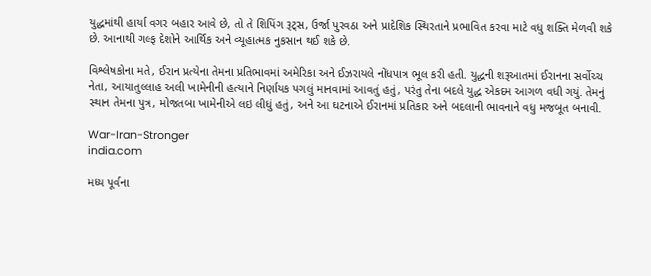યુદ્ધમાંથી હાર્યા વગર બહાર આવે છે, તો તે શિપિંગ રૂટ્સ, ઉર્જા પુરવઠા અને પ્રાદેશિક સ્થિરતાને પ્રભાવિત કરવા માટે વધુ શક્તિ મેળવી શકે છે. આનાથી ગલ્ફ દેશોને આર્થિક અને વ્યૂહાત્મક નુકસાન થઈ શકે છે.

વિશ્લેષકોના મતે, ઈરાન પ્રત્યેના તેમના પ્રતિભાવમાં અમેરિકા અને ઈઝરાયલે નોંધપાત્ર ભૂલ કરી હતી. યુદ્ધની શરૂઆતમાં ઈરાનના સર્વોચ્ચ નેતા, આયાતુલ્લાહ અલી ખામેનીની હત્યાને નિર્ણાયક પગલું માનવામાં આવતું હતું, પરંતુ તેના બદલે યુદ્ધ એકદમ આગળ વધી ગયું. તેમનું સ્થાન તેમના પુત્ર, મોજતબા ખામેનીએ લઇ લીધું હતું, અને આ ઘટનાએ ઈરાનમાં પ્રતિકાર અને બદલાની ભાવનાને વધુ મજબૂત બનાવી.

War-Iran-Stronger
india.com

મધ્ય પૂર્વના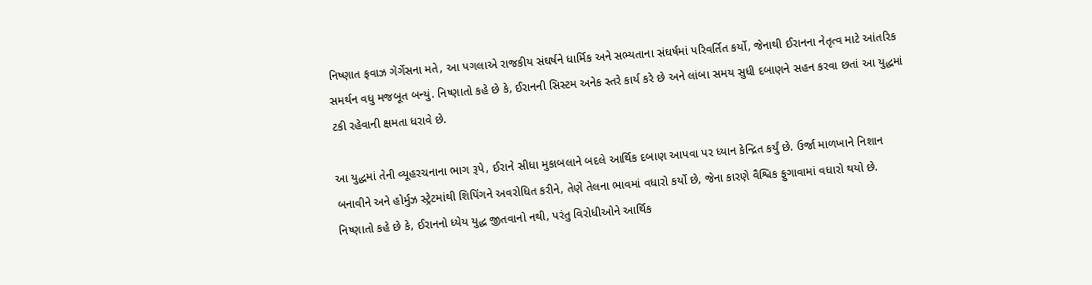નિષ્ણાત ફવાઝ ગેર્ગેસના મતે, આ પગલાએ રાજકીય સંઘર્ષને ધાર્મિક અને સભ્યતાના સંઘર્ષમાં પરિવર્તિત કર્યો, જેનાથી ઈરાનના નેતૃત્વ માટે આંતરિક સમર્થન વધુ મજબૂત બન્યું. નિષ્ણાતો કહે છે કે, ઈરાનની સિસ્ટમ અનેક સ્તરે કાર્ય કરે છે અને લાંબા સમય સુધી દબાણને સહન કરવા છતાં આ યુદ્ધમાં ટકી રહેવાની ક્ષમતા ધરાવે છે.

આ યુદ્ધમાં તેની વ્યૂહરચનાના ભાગ રૂપે, ઈરાને સીધા મુકાબલાને બદલે આર્થિક દબાણ આપવા પર ધ્યાન કેન્દ્રિત કર્યું છે. ઉર્જા માળખાને નિશાન બનાવીને અને હોર્મુઝ સ્ટ્રેટમાંથી શિપિંગને અવરોધિત કરીને, તેણે તેલના ભાવમાં વધારો કર્યો છે, જેના કારણે વૈશ્વિક ફુગાવામાં વધારો થયો છે. નિષ્ણાતો કહે છે કે, ઈરાનનો ધ્યેય યુદ્ધ જીતવાનો નથી, પરંતુ વિરોધીઓને આર્થિક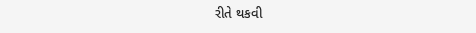રીતે થકવી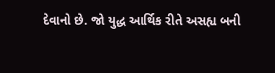દેવાનો છે. જો યુદ્ધ આર્થિક રીતે અસહ્ય બની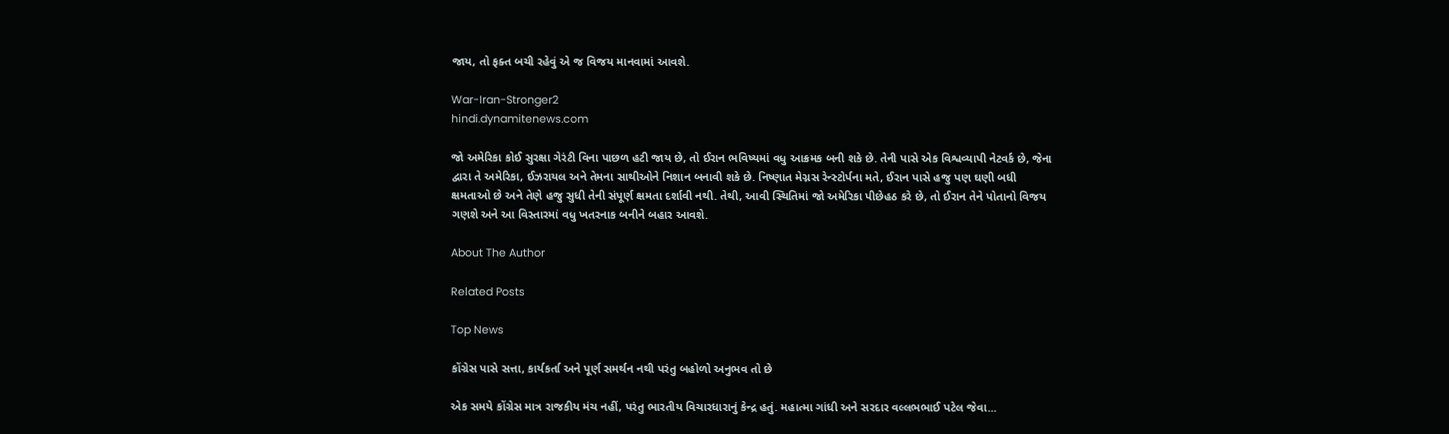જાય, તો ફક્ત બચી રહેવું એ જ વિજય માનવામાં આવશે.

War-Iran-Stronger2
hindi.dynamitenews.com

જો અમેરિકા કોઈ સુરક્ષા ગેરંટી વિના પાછળ હટી જાય છે, તો ઈરાન ભવિષ્યમાં વધુ આક્રમક બની શકે છે. તેની પાસે એક વિશ્વવ્યાપી નેટવર્ક છે, જેના દ્વારા તે અમેરિકા, ઈઝરાયલ અને તેમના સાથીઓને નિશાન બનાવી શકે છે. નિષ્ણાત મેગ્નસ રેન્સ્ટોર્પના મતે, ઈરાન પાસે હજુ પણ ઘણી બધી ક્ષમતાઓ છે અને તેણે હજુ સુધી તેની સંપૂર્ણ ક્ષમતા દર્શાવી નથી. તેથી, આવી સ્થિતિમાં જો અમેરિકા પીછેહઠ કરે છે, તો ઈરાન તેને પોતાનો વિજય ગણશે અને આ વિસ્તારમાં વધુ ખતરનાક બનીને બહાર આવશે.

About The Author

Related Posts

Top News

કોંગ્રેસ પાસે સત્તા, કાર્યકર્તા અને પૂર્ણ સમર્થન નથી પરંતુ બહોળો અનુભવ તો છે

એક સમયે કોંગ્રેસ માત્ર રાજકીય મંચ નહીં, પરંતુ ભારતીય વિચારધારાનું કેન્દ્ર હતું. મહાત્મા ગાંધી અને સરદાર વલ્લભભાઈ પટેલ જેવા...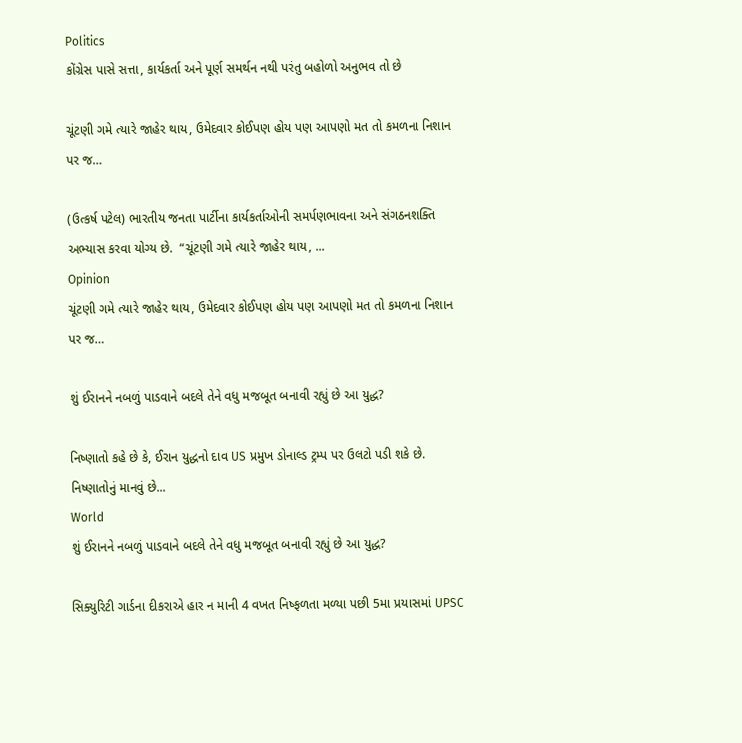Politics
કોંગ્રેસ પાસે સત્તા, કાર્યકર્તા અને પૂર્ણ સમર્થન નથી પરંતુ બહોળો અનુભવ તો છે

ચૂંટણી ગમે ત્યારે જાહેર થાય, ઉમેદવાર કોઈપણ હોય પણ આપણો મત તો કમળના નિશાન પર જ…

(ઉત્કર્ષ પટેલ) ભારતીય જનતા પાર્ટીના કાર્યકર્તાઓની સમર્પણભાવના અને સંગઠનશક્તિ અભ્યાસ કરવા યોગ્ય છે.  “ચૂંટણી ગમે ત્યારે જાહેર થાય, ...
Opinion
ચૂંટણી ગમે ત્યારે જાહેર થાય, ઉમેદવાર કોઈપણ હોય પણ આપણો મત તો કમળના નિશાન પર જ…

શું ઈરાનને નબળું પાડવાને બદલે તેને વધુ મજબૂત બનાવી રહ્યું છે આ યુદ્ધ?

નિષ્ણાતો કહે છે કે, ઈરાન યુદ્ધનો દાવ US પ્રમુખ ડોનાલ્ડ ટ્રમ્પ પર ઉલટો પડી શકે છે. નિષ્ણાતોનું માનવું છે...
World
શું ઈરાનને નબળું પાડવાને બદલે તેને વધુ મજબૂત બનાવી રહ્યું છે આ યુદ્ધ?

સિક્યુરિટી ગાર્ડના દીકરાએ હાર ન માની 4 વખત નિષ્ફળતા મળ્યા પછી 5મા પ્રયાસમાં UPSC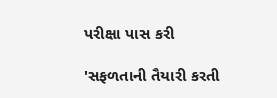પરીક્ષા પાસ કરી

'સફળતાની તૈયારી કરતી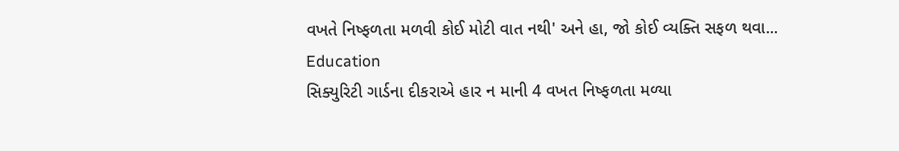વખતે નિષ્ફળતા મળવી કોઈ મોટી વાત નથી' અને હા, જો કોઈ વ્યક્તિ સફળ થવા...
Education
સિક્યુરિટી ગાર્ડના દીકરાએ હાર ન માની 4 વખત નિષ્ફળતા મળ્યા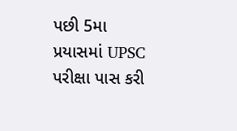પછી 5મા પ્રયાસમાં UPSC પરીક્ષા પાસ કરી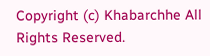Copyright (c) Khabarchhe All Rights Reserved.